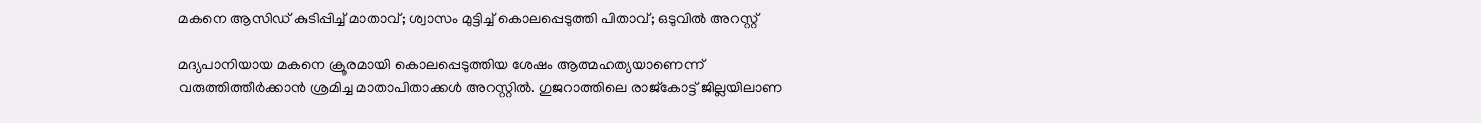മകനെ ആസിഡ് കുടിപ്പിച്ച് മാതാവ്; ശ്വാസം മുട്ടിച്ച് കൊലപ്പെടുത്തി പിതാവ്; ഒടുവില്‍ അറസ്റ്റ്

മദ്യപാനിയായ മകനെ ക്രൂരമായി കൊലപ്പെടുത്തിയ ശേഷം ആത്മഹത്യയാണെന്ന് വരുത്തിത്തീര്‍ക്കാന്‍ ശ്രമിച്ച മാതാപിതാക്കള്‍ അറസ്റ്റില്‍. ഗുജറാത്തിലെ രാജ്കോട്ട് ജില്ലയിലാണ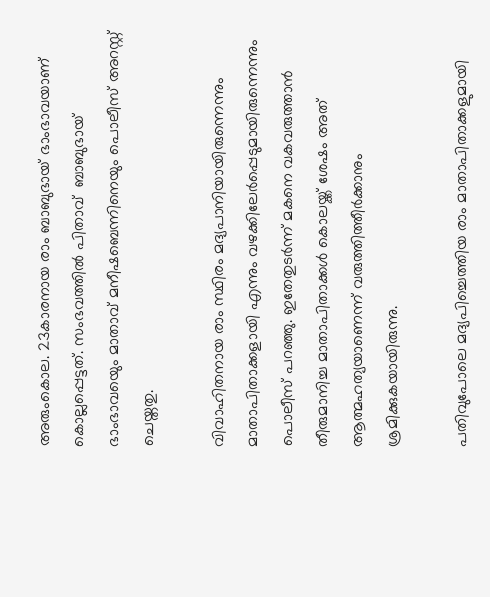അരുംകൊല. 23കാരനായ രാം ബാബുഭായ് ഭാംഭാവയാണ് കൊല്ലപ്പെട്ടത്. സംഭവത്തിൽ പിതാവ്  ബാബുഭായ് ഭാംഭാവയെും മാതാവ് മനീഷബെന്നിനെയും പൊലീസ് അറസ്റ്റ് ചെയ്തതു.

വിവാഹിതനായ രാം സ്ഥിരം മദ്യപാനിയായിരുന്നെന്നും മാതാപിതാക്കളായി എന്നും വഴക്കിലേര്‍പ്പെടുമായിരുന്നെന്നും പൊലീസ് പറഞ്ഞു. ഇതേതുടര്‍ന്ന് മകനെ വകവരുത്താന്‍ തീരുമാനിച്ച മാതാപിതാക്കള്‍ കൊലയ്ക്ക് ശേഷം അത് ആത്മഹത്യയാണെന്ന് വരുത്തിത്തീര്‍ക്കാനും ശ്രമിക്കുകയായിരുന്നു.

പതിവുപോലെ മദ്യപിച്ചെത്തിയ രാം മാതാപിതാക്കളുമായി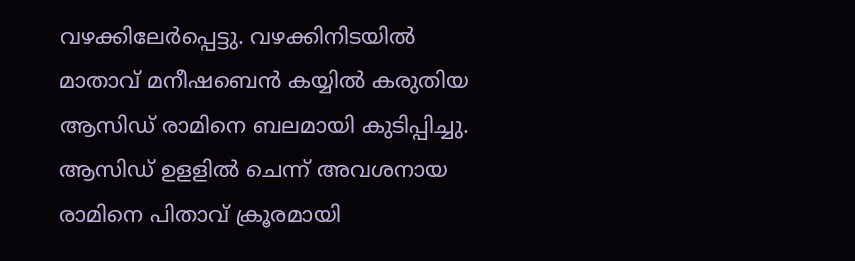വഴക്കിലേര്‍പ്പെട്ടു. വഴക്കിനിടയില്‍ മാതാവ് മനീഷബെന്‍ കയ്യില്‍ കരുതിയ   ആസിഡ് രാമിനെ ബലമായി കുടിപ്പിച്ചു. ആസിഡ് ഉളളില്‍ ചെന്ന് അവശനായ രാമിനെ പിതാവ് ക്രൂരമായി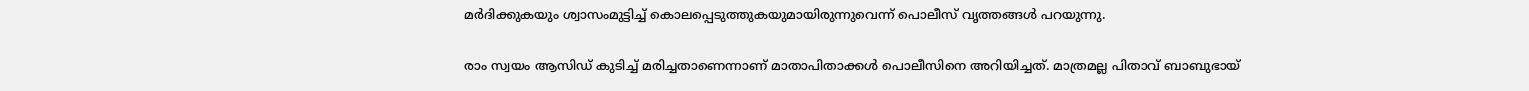മര്‍ദിക്കുകയും ശ്വാസംമുട്ടിച്ച് കൊലപ്പെടുത്തുകയുമായിരുന്നുവെന്ന് പൊലീസ് വൃത്തങ്ങള്‍ പറയുന്നു.

രാം സ്വയം ആസിഡ് കുടിച്ച് മരിച്ചതാണെന്നാണ് മാതാപിതാക്കള്‍ പൊലീസിനെ അറിയിച്ചത്. മാത്രമല്ല പിതാവ് ബാബുഭായ്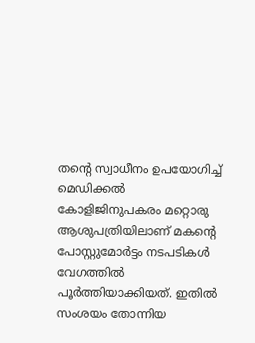തന്‍റെ സ്വാധീനം ഉപയോഗിച്ച് മെഡിക്കല്‍ കോളിജിനുപകരം മറ്റൊരു ആശുപത്രിയിലാണ് മകന്‍റെ പോസ്റ്റുമോര്‍ട്ടം നടപടികള്‍ വേഗത്തില്‍ പൂര്‍ത്തിയാക്കിയത്. ഇതില്‍ സംശയം തോന്നിയ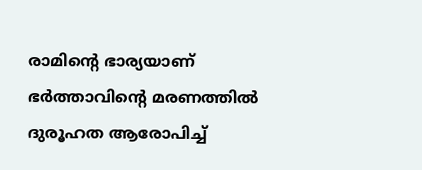രാമിന്‍റെ ഭാര്യയാണ് ഭര്‍ത്താവിന്‍റെ മരണത്തില്‍ ദുരൂഹത ആരോപിച്ച്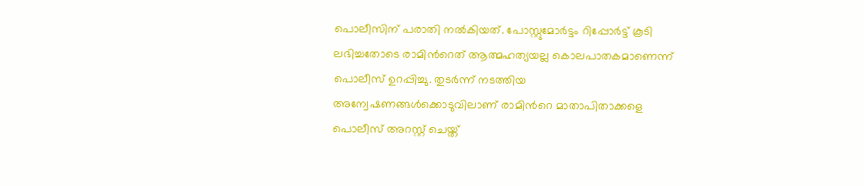പൊലീസിന് പരാതി നല്‍കിയത്. പോസ്റ്റുമോര്‍ട്ടം റിപ്പോര്‍ട്ട് കൂടി ലഭിച്ചതോടെ രാമിന്‍റെത് ആത്മഹത്യയല്ല കൊലപാതകമാണെന്ന് പൊലീസ് ഉറപ്പിച്ചു. തുടര്‍ന്ന് നടത്തിയ അന്വേഷണങ്ങള്‍ക്കൊടുവിലാണ് രാമിന്‍റെ മാതാപിതാക്കളെ പൊലീസ് അറസ്റ്റ് ചെയ്ത്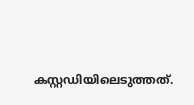കസ്റ്റഡിയിലെടുത്തത്.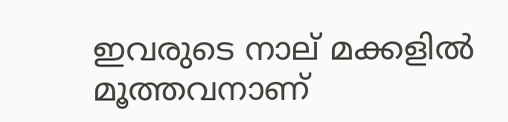ഇവരുടെ നാല് മക്കളില്‍ മൂത്തവനാണ്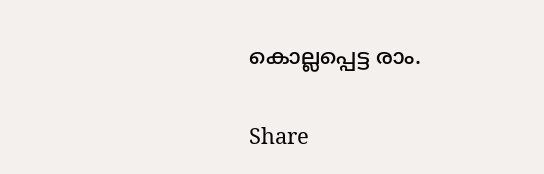കൊല്ലപ്പെട്ട രാം.

Share